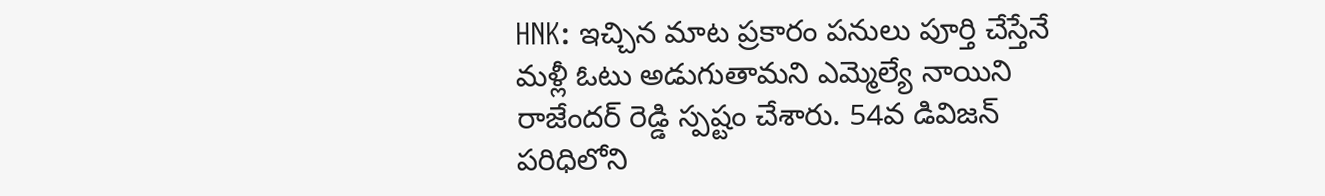HNK: ఇచ్చిన మాట ప్రకారం పనులు పూర్తి చేస్తేనే మళ్లీ ఓటు అడుగుతామని ఎమ్మెల్యే నాయిని రాజేందర్ రెడ్డి స్పష్టం చేశారు. 54వ డివిజన్ పరిధిలోని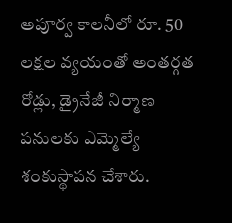అపూర్వ కాలనీలో రూ. 50 లక్షల వ్యయంతో అంతర్గత రోడ్లు, డ్రైనేజీ నిర్మాణ పనులకు ఎమ్మెల్యే శంకుస్థాపన చేశారు.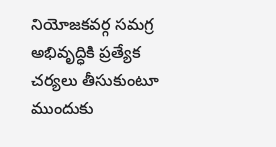నియోజకవర్గ సమగ్ర అభివృద్ధికి ప్రత్యేక చర్యలు తీసుకుంటూ ముందుకు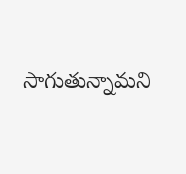సాగుతున్నామని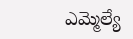ఎమ్మెల్యే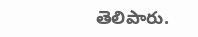తెలిపారు.